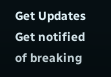Get Updates
Get notified of breaking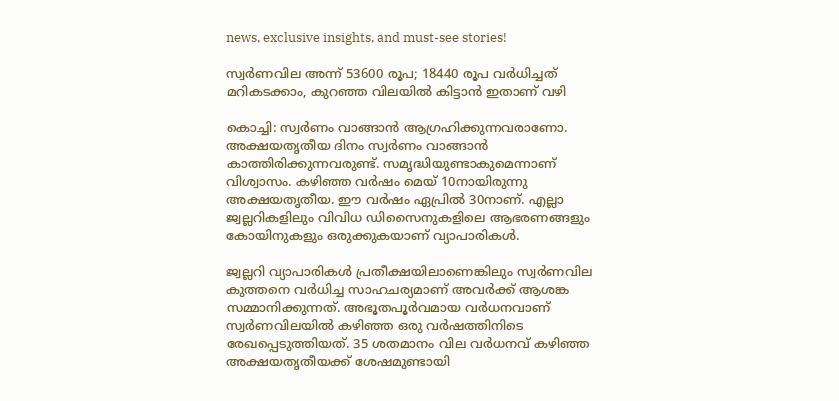news, exclusive insights, and must-see stories!

സ്വര്‍ണവില അന്ന് 53600 രൂപ; 18440 രൂപ വര്‍ധിച്ചത് മറികടക്കാം, കുറഞ്ഞ വിലയില്‍ കിട്ടാന്‍ ഇതാണ് വഴി

കൊച്ചി: സ്വര്‍ണം വാങ്ങാന്‍ ആഗ്രഹിക്കുന്നവരാണോ. അക്ഷയതൃതീയ ദിനം സ്വര്‍ണം വാങ്ങാന്‍ കാത്തിരിക്കുന്നവരുണ്ട്. സമൃദ്ധിയുണ്ടാകുമെന്നാണ് വിശ്വാസം. കഴിഞ്ഞ വര്‍ഷം മെയ് 10നായിരുന്നു അക്ഷയതൃതീയ. ഈ വര്‍ഷം ഏപ്രില്‍ 30നാണ്. എല്ലാ ജ്വല്ലറികളിലും വിവിധ ഡിസൈനുകളിലെ ആഭരണങ്ങളും കോയിനുകളും ഒരുക്കുകയാണ് വ്യാപാരികള്‍.

ജ്വല്ലറി വ്യാപാരികള്‍ പ്രതീക്ഷയിലാണെങ്കിലും സ്വര്‍ണവില കുത്തനെ വര്‍ധിച്ച സാഹചര്യമാണ് അവര്‍ക്ക് ആശങ്ക സമ്മാനിക്കുന്നത്. അഭൂതപൂര്‍വമായ വര്‍ധനവാണ് സ്വര്‍ണവിലയില്‍ കഴിഞ്ഞ ഒരു വര്‍ഷത്തിനിടെ രേഖപ്പെടുത്തിയത്. 35 ശതമാനം വില വര്‍ധനവ് കഴിഞ്ഞ അക്ഷയതൃതീയക്ക് ശേഷമുണ്ടായി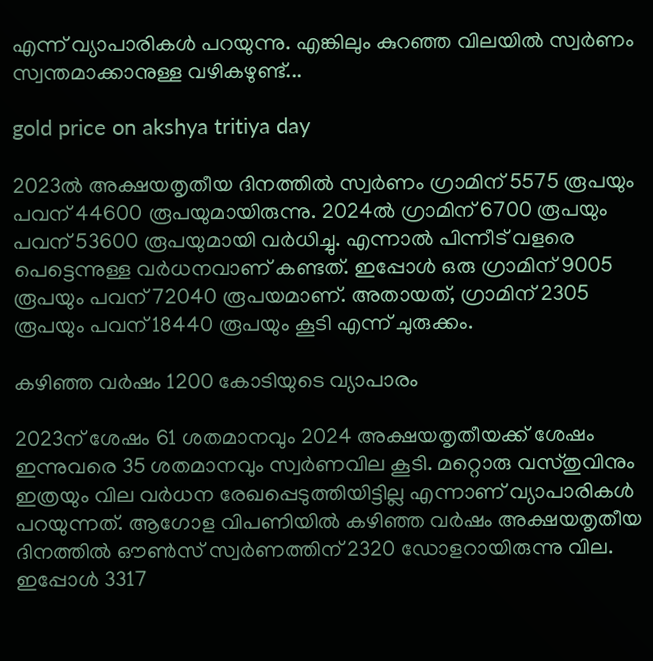എന്ന് വ്യാപാരികള്‍ പറയുന്നു. എങ്കിലും കുറഞ്ഞ വിലയില്‍ സ്വര്‍ണം സ്വന്തമാക്കാനുള്ള വഴികഴുണ്ട്...

gold price on akshya tritiya day

2023ല്‍ അക്ഷയതൃതീയ ദിനത്തില്‍ സ്വര്‍ണം ഗ്രാമിന് 5575 രൂപയും പവന് 44600 രൂപയുമായിരുന്നു. 2024ല്‍ ഗ്രാമിന് 6700 രൂപയും പവന് 53600 രൂപയുമായി വര്‍ധിച്ചു. എന്നാല്‍ പിന്നീട് വളരെ പെട്ടെന്നുള്ള വര്‍ധനവാണ് കണ്ടത്. ഇപ്പോള്‍ ഒരു ഗ്രാമിന് 9005 രൂപയും പവന് 72040 രൂപയമാണ്. അതായത്, ഗ്രാമിന് 2305 രൂപയും പവന് 18440 രൂപയും കൂടി എന്ന് ചുരുക്കം.

കഴിഞ്ഞ വര്‍ഷം 1200 കോടിയുടെ വ്യാപാരം

2023ന് ശേഷം 61 ശതമാനവും 2024 അക്ഷയതൃതീയക്ക് ശേഷം ഇന്നുവരെ 35 ശതമാനവും സ്വര്‍ണവില കൂടി. മറ്റൊരു വസ്തുവിനും ഇത്രയും വില വര്‍ധന രേഖപ്പെടുത്തിയിട്ടില്ല എന്നാണ് വ്യാപാരികള്‍ പറയുന്നത്. ആഗോള വിപണിയില്‍ കഴിഞ്ഞ വര്‍ഷം അക്ഷയതൃതീയ ദിനത്തില്‍ ഔണ്‍സ് സ്വര്‍ണത്തിന് 2320 ഡോളറായിരുന്നു വില. ഇപ്പോള്‍ 3317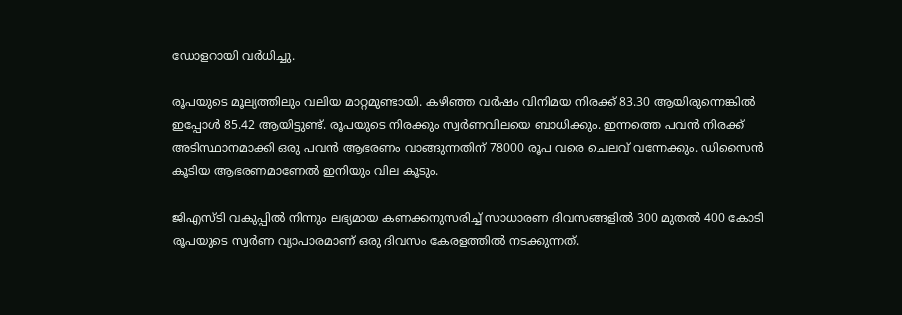ഡോളറായി വര്‍ധിച്ചു.

രൂപയുടെ മൂല്യത്തിലും വലിയ മാറ്റമുണ്ടായി. കഴിഞ്ഞ വര്‍ഷം വിനിമയ നിരക്ക് 83.30 ആയിരുന്നെങ്കില്‍ ഇപ്പോള്‍ 85.42 ആയിട്ടുണ്ട്. രൂപയുടെ നിരക്കും സ്വര്‍ണവിലയെ ബാധിക്കും. ഇന്നത്തെ പവന്‍ നിരക്ക് അടിസ്ഥാനമാക്കി ഒരു പവന്‍ ആഭരണം വാങ്ങുന്നതിന് 78000 രൂപ വരെ ചെലവ് വന്നേക്കും. ഡിസൈന്‍ കൂടിയ ആഭരണമാണേല്‍ ഇനിയും വില കൂടും.

ജിഎസ്ടി വകുപ്പില്‍ നിന്നും ലഭ്യമായ കണക്കനുസരിച്ച് സാധാരണ ദിവസങ്ങളില്‍ 300 മുതല്‍ 400 കോടി രൂപയുടെ സ്വര്‍ണ വ്യാപാരമാണ് ഒരു ദിവസം കേരളത്തില്‍ നടക്കുന്നത്.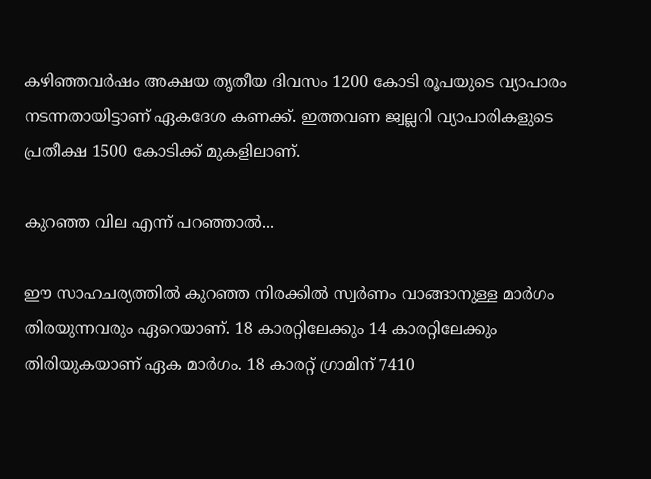കഴിഞ്ഞവര്‍ഷം അക്ഷയ തൃതീയ ദിവസം 1200 കോടി രൂപയുടെ വ്യാപാരം നടന്നതായിട്ടാണ് ഏകദേശ കണക്ക്. ഇത്തവണ ജ്വല്ലറി വ്യാപാരികളുടെ പ്രതീക്ഷ 1500 കോടിക്ക് മുകളിലാണ്.

കുറഞ്ഞ വില എന്ന് പറഞ്ഞാല്‍...

ഈ സാഹചര്യത്തില്‍ കുറഞ്ഞ നിരക്കില്‍ സ്വര്‍ണം വാങ്ങാനുള്ള മാര്‍ഗം തിരയുന്നവരും ഏറെയാണ്. 18 കാരറ്റിലേക്കും 14 കാരറ്റിലേക്കും തിരിയുകയാണ് ഏക മാര്‍ഗം. 18 കാരറ്റ് ഗ്രാമിന് 7410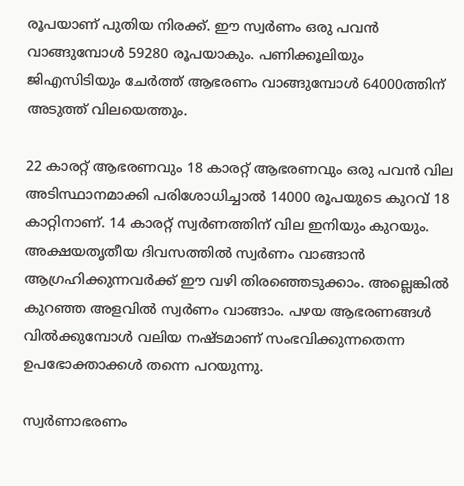രൂപയാണ് പുതിയ നിരക്ക്. ഈ സ്വര്‍ണം ഒരു പവന്‍ വാങ്ങുമ്പോള്‍ 59280 രൂപയാകും. പണിക്കൂലിയും ജിഎസിടിയും ചേര്‍ത്ത് ആഭരണം വാങ്ങുമ്പോള്‍ 64000ത്തിന് അടുത്ത് വിലയെത്തും.

22 കാരറ്റ് ആഭരണവും 18 കാരറ്റ് ആഭരണവും ഒരു പവന്‍ വില അടിസ്ഥാനമാക്കി പരിശോധിച്ചാല്‍ 14000 രൂപയുടെ കുറവ് 18 കാറ്റിനാണ്. 14 കാരറ്റ് സ്വര്‍ണത്തിന് വില ഇനിയും കുറയും. അക്ഷയതൃതീയ ദിവസത്തില്‍ സ്വര്‍ണം വാങ്ങാന്‍ ആഗ്രഹിക്കുന്നവര്‍ക്ക് ഈ വഴി തിരഞ്ഞെടുക്കാം. അല്ലെങ്കില്‍ കുറഞ്ഞ അളവില്‍ സ്വര്‍ണം വാങ്ങാം. പഴയ ആഭരണങ്ങള്‍ വില്‍ക്കുമ്പോള്‍ വലിയ നഷ്ടമാണ് സംഭവിക്കുന്നതെന്ന ഉപഭോക്താക്കള്‍ തന്നെ പറയുന്നു.

സ്വര്‍ണാഭരണം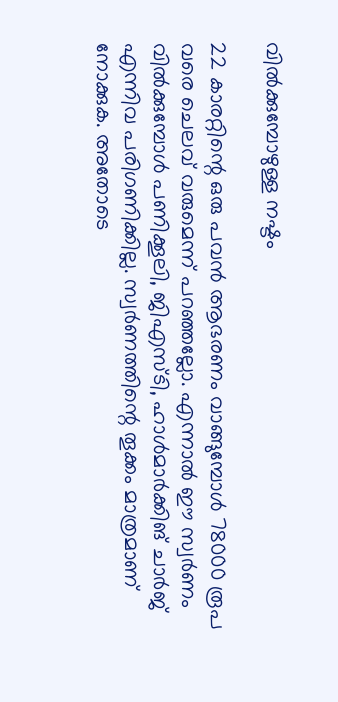വില്‍ക്കുമ്പോഴുള്ള നഷ്ടം

22 കാരറ്റിന്റെ ഒരു പവന്‍ ആഭരണം വാങ്ങുമ്പോള്‍ 78000 രൂപ വരെ ചെലവ് വരുമെന്ന് പറഞ്ഞല്ലോ. എന്നാല്‍ ഈ സ്വര്‍ണം വില്‍ക്കുമ്പോള്‍ പണിക്കൂലി, ജിഎസ്ടി, ഹാള്‍മാര്‍ക്കിങ് ചാര്‍ജ് എന്നിവ പരിഗണിക്കില്ല. സ്വര്‍ണത്തിന്റെ തൂക്കം മാത്രമാണ് നോക്കുക. അതോടെ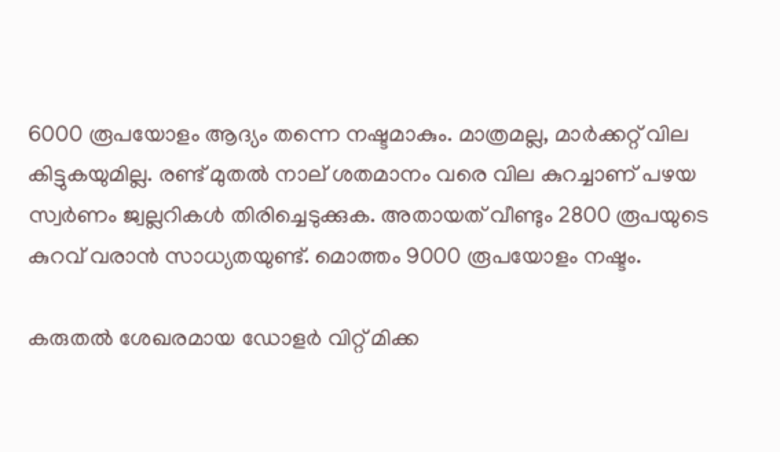6000 രൂപയോളം ആദ്യം തന്നെ നഷ്ടമാകും. മാത്രമല്ല, മാര്‍ക്കറ്റ് വില കിട്ടുകയുമില്ല. രണ്ട് മുതല്‍ നാല് ശതമാനം വരെ വില കുറച്ചാണ് പഴയ സ്വര്‍ണം ജ്വല്ലറികള്‍ തിരിച്ചെടുക്കുക. അതായത് വീണ്ടും 2800 രൂപയുടെ കുറവ് വരാന്‍ സാധ്യതയുണ്ട്. മൊത്തം 9000 രൂപയോളം നഷ്ടം.

കരുതല്‍ ശേഖരമായ ഡോളര്‍ വിറ്റ് മിക്ക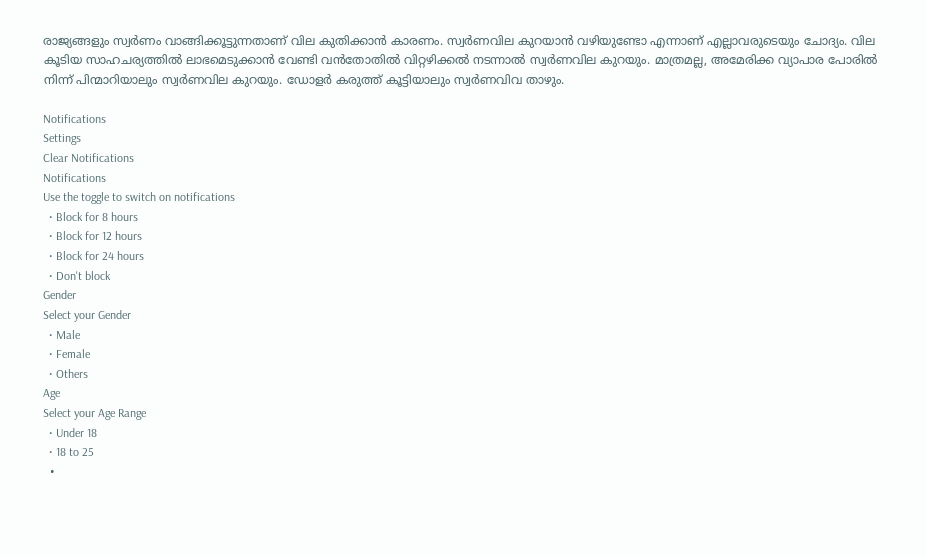രാജ്യങ്ങളും സ്വര്‍ണം വാങ്ങിക്കൂട്ടുന്നതാണ് വില കുതിക്കാന്‍ കാരണം. സ്വര്‍ണവില കുറയാന്‍ വഴിയുണ്ടോ എന്നാണ് എല്ലാവരുടെയും ചോദ്യം. വില കൂടിയ സാഹചര്യത്തില്‍ ലാഭമെടുക്കാന്‍ വേണ്ടി വന്‍തോതില്‍ വിറ്റഴിക്കല്‍ നടന്നാല്‍ സ്വര്‍ണവില കുറയും. മാത്രമല്ല, അമേരിക്ക വ്യാപാര പോരില്‍ നിന്ന് പിന്മാറിയാലും സ്വര്‍ണവില കുറയും. ഡോളര്‍ കരുത്ത് കൂട്ടിയാലും സ്വര്‍ണവിവ താഴും.

Notifications
Settings
Clear Notifications
Notifications
Use the toggle to switch on notifications
  • Block for 8 hours
  • Block for 12 hours
  • Block for 24 hours
  • Don't block
Gender
Select your Gender
  • Male
  • Female
  • Others
Age
Select your Age Range
  • Under 18
  • 18 to 25
  •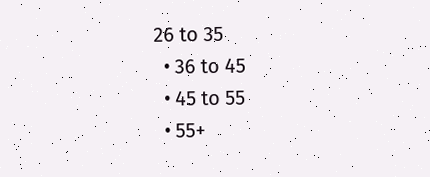26 to 35
  • 36 to 45
  • 45 to 55
  • 55+